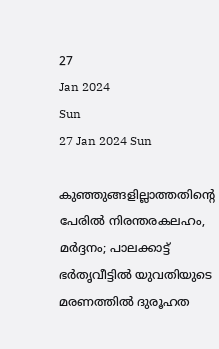27
Jan 2024
Sun
27 Jan 2024 Sun

കുഞ്ഞുങ്ങളില്ലാത്തതിന്റെ പേരില്‍ നിരന്തരകലഹം, മര്‍ദ്ദനം; പാലക്കാട്ട് ഭര്‍തൃവീട്ടില്‍ യുവതിയുടെ മരണത്തില്‍ ദുരൂഹത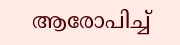ആരോപിച്ച്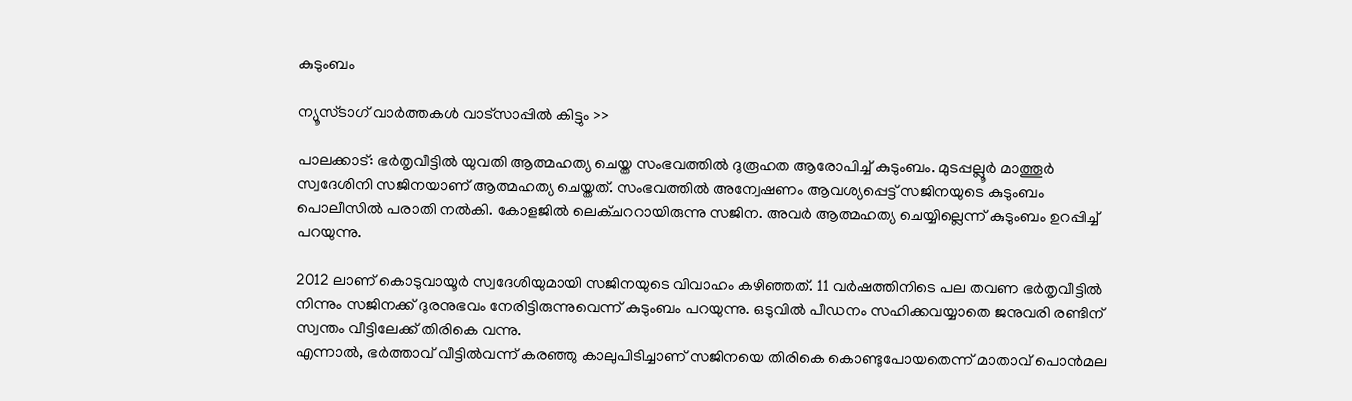കുടുംബം

ന്യൂസ്ടാഗ് വാര്‍ത്തകള്‍ വാട്‌സാപ്പില്‍ കിട്ടും >>

പാലക്കാട്: ഭര്‍തൃവീട്ടില്‍ യുവതി ആത്മഹത്യ ചെയ്ത സംഭവത്തില്‍ ദുരൂഹത ആരോപിച്ച് കുടുംബം. മുടപ്പല്ലൂര്‍ മാത്തൂര്‍ സ്വദേശിനി സജിനയാണ് ആത്മഹത്യ ചെയ്തത്. സംഭവത്തില്‍ അന്വേഷണം ആവശ്യപ്പെട്ട് സജിനയുടെ കുടുംബം പൊലീസില്‍ പരാതി നല്‍കി. കോളജില്‍ ലെക്ചററായിരുന്നു സജിന. അവര്‍ ആത്മഹത്യ ചെയ്യില്ലെന്ന് കുടുംബം ഉറപ്പിച്ച് പറയുന്നു.

2012 ലാണ് കൊടുവായൂര്‍ സ്വദേശിയുമായി സജിനയുടെ വിവാഹം കഴിഞ്ഞത്. 11 വര്‍ഷത്തിനിടെ പല തവണ ഭര്‍തൃവീട്ടില്‍ നിന്നും സജിനക്ക് ദുരനുഭവം നേരിട്ടിരുന്നുവെന്ന് കുടുംബം പറയുന്നു. ഒടുവില്‍ പീഡനം സഹിക്കവയ്യാതെ ജനുവരി രണ്ടിന് സ്വന്തം വീട്ടിലേക്ക് തിരികെ വന്നു.
എന്നാല്‍, ഭര്‍ത്താവ് വീട്ടില്‍വന്ന് കരഞ്ഞു കാലുപിടിച്ചാണ് സജിനയെ തിരികെ കൊണ്ടുപോയതെന്ന് മാതാവ് പൊന്‍മല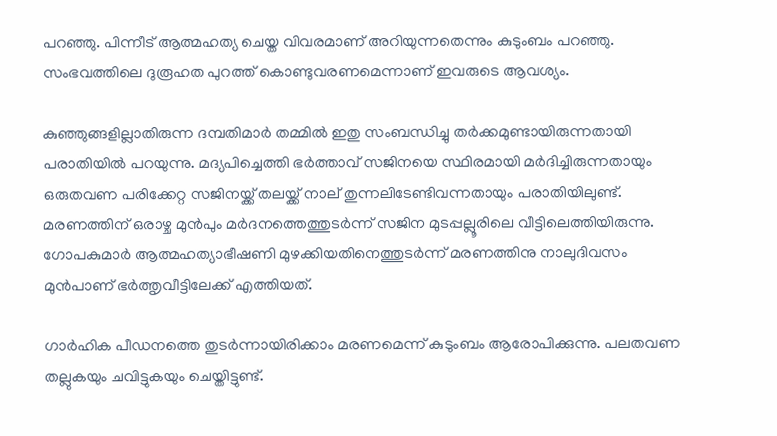പറഞ്ഞു. പിന്നീട് ആത്മഹത്യ ചെയ്ത വിവരമാണ് അറിയുന്നതെന്നും കുടുംബം പറഞ്ഞു. സംഭവത്തിലെ ദുരൂഹത പുറത്ത് കൊണ്ടുവരണമെന്നാണ് ഇവരുടെ ആവശ്യം.

കുഞ്ഞുങ്ങളില്ലാതിരുന്ന ദമ്പതിമാര്‍ തമ്മില്‍ ഇതു സംബന്ധിച്ചു തര്‍ക്കമുണ്ടായിരുന്നതായി പരാതിയില്‍ പറയുന്നു. മദ്യപിച്ചെത്തി ഭര്‍ത്താവ് സജിനയെ സ്ഥിരമായി മര്‍ദിച്ചിരുന്നതായും ഒരുതവണ പരിക്കേറ്റ സജിനയ്ക്ക് തലയ്ക്ക് നാല് തുന്നലിടേണ്ടിവന്നതായും പരാതിയിലുണ്ട്. മരണത്തിന് ഒരാഴ്ച മുന്‍പും മര്‍ദനത്തെത്തുടര്‍ന്ന് സജിന മുടപ്പല്ലൂരിലെ വീട്ടിലെത്തിയിരുന്നു. ഗോപകുമാര്‍ ആത്മഹത്യാഭീഷണി മുഴക്കിയതിനെത്തുടര്‍ന്ന് മരണത്തിനു നാലുദിവസം മുന്‍പാണ് ഭര്‍ത്തൃവീട്ടിലേക്ക് എത്തിയത്.

ഗാര്‍ഹിക പീഡനത്തെ തുടര്‍ന്നായിരിക്കാം മരണമെന്ന് കുടുംബം ആരോപിക്കുന്നു. പലതവണ തല്ലുകയും ചവിട്ടുകയും ചെയ്തിട്ടുണ്ട്.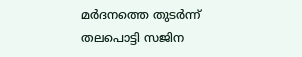മര്‍ദനത്തെ തുടര്‍ന്ന് തലപൊട്ടി സജിന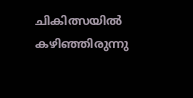ചികിത്സയില്‍ കഴിഞ്ഞിരുന്നു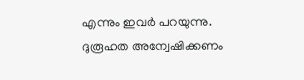എന്നും ഇവര്‍ പറയുന്നു. ദുരൂഹത അന്വേഷിക്കണം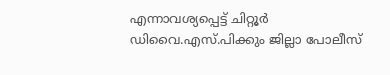എന്നാവശ്യപ്പെട്ട് ചിറ്റൂര്‍ ഡിവൈ.എസ്.പിക്കും ജില്ലാ പോലീസ്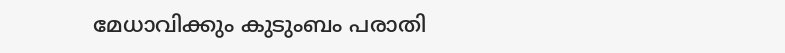മേധാവിക്കും കുടുംബം പരാതി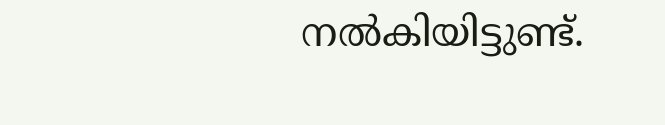നല്‍കിയിട്ടുണ്ട്.